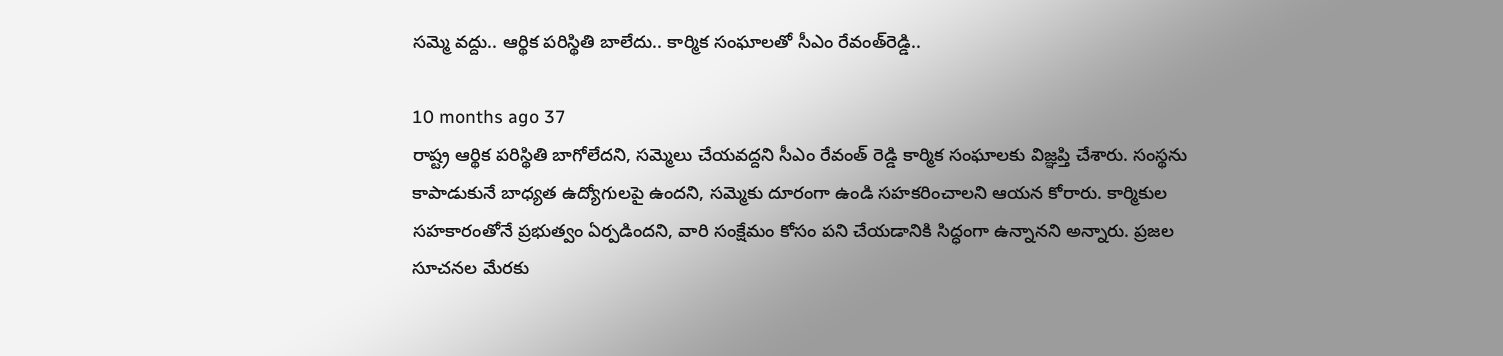సమ్మె వద్దు.. ఆర్థిక పరిస్థితి బాలేదు.. కార్మిక సంఘాలతో సీఎం రేవంత్‌రెడ్డి..

10 months ago 37
రాష్ట్ర ఆర్థిక పరిస్థితి బాగోలేదని, సమ్మెలు చేయవద్దని సీఎం రేవంత్ రెడ్డి కార్మిక సంఘాలకు విజ్ఞప్తి చేశారు. సంస్థను కాపాడుకునే బాధ్యత ఉద్యోగులపై ఉందని, సమ్మెకు దూరంగా ఉండి సహకరించాలని ఆయన కోరారు. కార్మికుల సహకారంతోనే ప్రభుత్వం ఏర్పడిందని, వారి సంక్షేమం కోసం పని చేయడానికి సిద్ధంగా ఉన్నానని అన్నారు. ప్రజల సూచనల మేరకు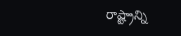రాష్ట్రాన్ని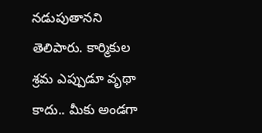నడుపుతానని తెలిపారు. కార్మికుల శ్రమ ఎప్పుడూ వృథా కాదు.. మీకు అండగా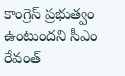కాంగ్రెస్ ప్రభుత్వం ఉంటుందని సీఎం రేవంత్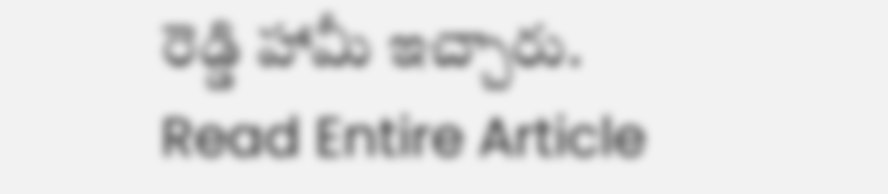రెడ్డి హామీ ఇచ్చారు.
Read Entire Article